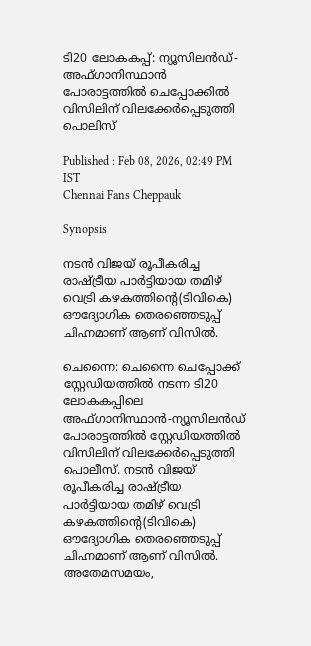ടി20 ലോകകപ്പ്: ന്യൂസിലന്‍ഡ്-അഫ്ഗാനിസ്ഥാന്‍ പോരാട്ടത്തില്‍ ചെപ്പോക്കില്‍ വിസിലിന് വിലക്കേർപ്പെടുത്തി പൊലിസ്

Published : Feb 08, 2026, 02:49 PM IST
Chennai Fans Cheppauk

Synopsis

നടന്‍ വിജയ്‌ രൂപീകരിച്ച രാഷ്ട്രീയ പാര്‍ട്ടിയായ തമിഴ് വെട്രി കഴകത്തിന്‍റെ(ടിവികെ) ഔദ്യോഗിക തെരഞ്ഞെടുപ്പ് ചിഹ്നമാണ് ആണ് വിസിൽ.

ചെന്നൈ: ചെന്നൈ ചെപ്പോക്ക് സ്റ്റേ‍ഡിയത്തില്‍ നടന്ന ടി20 ലോകകപ്പിലെ അഫ്ഗാനിസ്ഥാന്‍-ന്യൂസിലന്‍ഡ് പോരാട്ടത്തില്‍ സ്റ്റേഡിയത്തില്‍ വിസിലിന് വിലക്കേര്‍പ്പെടുത്തി പൊലീസ്. നടന്‍ വിജയ്‌ രൂപീകരിച്ച രാഷ്ട്രീയ പാര്‍ട്ടിയായ തമിഴ് വെട്രി കഴകത്തിന്‍റെ(ടിവികെ) ഔദ്യോഗിക തെരഞ്ഞെടുപ്പ് ചിഹ്നമാണ് ആണ് വിസിൽ. അതേമസമയം,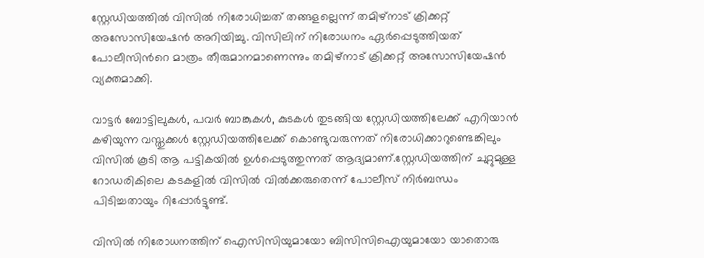സ്റ്റേഡിയത്തില്‍ വിസിൽ നിരോധിച്ചത് തങ്ങളല്ലെന്ന് തമിഴ്നാട് ക്രിക്കറ്റ്‌ അസോസിയേഷൻ അറിയിച്ചു. വിസിലിന് നിരോധനം ഏര്‍പ്പെടുത്തിയത് പോലീസിന്‍റെ മാത്രം തീരുമാനമാണെന്നും തമിഴ്നാട് ക്രിക്കറ്റ് അസോസിയേഷന്‍ വ്യക്തമാക്കി.

വാട്ടർ ബോട്ടിലുകൾ, പവർ ബാങ്കുകൾ, കുടകൾ തുടങ്ങിയ സ്റ്റേഡിയത്തിലേക്ക് എറിയാൻ കഴിയുന്ന വസ്തുക്കൾ സ്റ്റേഡിയത്തിലേക്ക് കൊണ്ടുവരുന്നത് നിരോധിക്കാറുണ്ടെങ്കിലും വിസിൽ കൂടി ആ പട്ടികയിൽ ഉൾപ്പെടുത്തുന്നത് ആദ്യമാണ്.സ്റ്റേഡിയത്തിന് ചുറ്റുമുള്ള റോഡരികിലെ കടകളിൽ വിസിൽ വിൽക്കരുതെന്ന് പോലീസ് നിർബന്ധം പിടിച്ചതായും റിപ്പോർട്ടുണ്ട്.

വിസിൽ നിരോധനത്തിന് ഐസിസിയുമായോ ബിസിസിഐയുമായോ യാതൊരു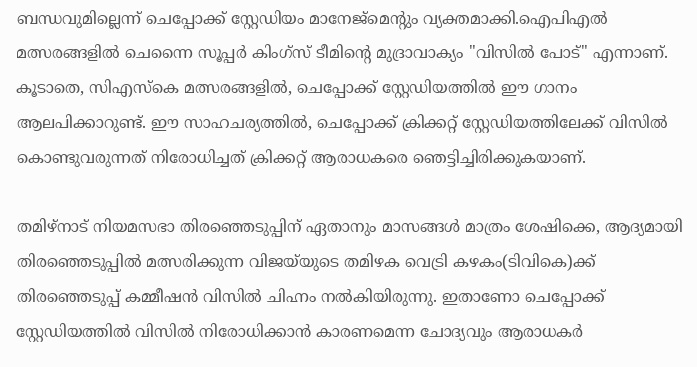ബന്ധവുമില്ലെന്ന് ചെപ്പോക്ക് സ്റ്റേഡിയം മാനേജ്മെന്‍റും വ്യക്തമാക്കി.ഐപിഎൽ മത്സരങ്ങളിൽ ചെന്നൈ സൂപ്പർ കിംഗ്സ് ടീമിന്‍റെ മുദ്രാവാക്യം "വിസിൽ പോട്" എന്നാണ്. കൂടാതെ, സിഎസ്‌കെ മത്സരങ്ങളിൽ, ചെപ്പോക്ക് സ്റ്റേഡിയത്തിൽ ഈ ഗാനം ആലപിക്കാറുണ്ട്. ഈ സാഹചര്യത്തിൽ, ചെപ്പോക്ക് ക്രിക്കറ്റ് സ്റ്റേഡിയത്തിലേക്ക് വിസിൽ കൊണ്ടുവരുന്നത് നിരോധിച്ചത് ക്രിക്കറ്റ് ആരാധകരെ ഞെട്ടിച്ചിരിക്കുകയാണ്.

തമിഴ്‌നാട് നിയമസഭാ തിരഞ്ഞെടുപ്പിന് ഏതാനും മാസങ്ങൾ മാത്രം ശേഷിക്കെ, ആദ്യമായി തിരഞ്ഞെടുപ്പിൽ മത്സരിക്കുന്ന വിജയ്‌യുടെ തമിഴക വെട്രി കഴകം(ടിവികെ)ക്ക് തിരഞ്ഞെടുപ്പ് കമ്മീഷൻ വിസിൽ ചിഹ്നം നൽകിയിരുന്നു. ഇതാണോ ചെപ്പോക്ക് സ്റ്റേഡിയത്തിൽ വിസിൽ നിരോധിക്കാന്‍ കാരണമെന്ന ചോദ്യവും ആരാധകര്‍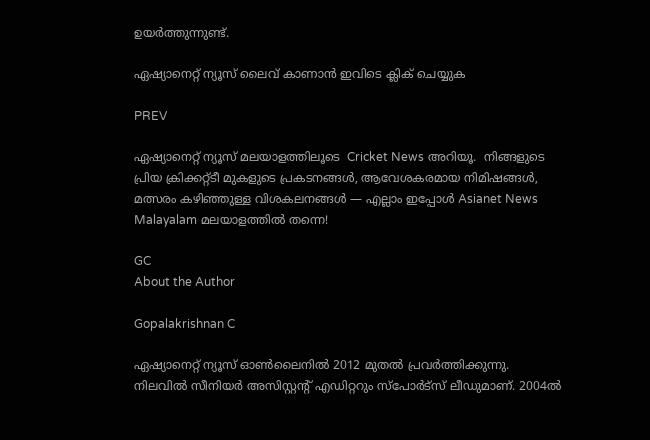ഉയര്‍ത്തുന്നുണ്ട്.

ഏഷ്യാനെറ്റ് ന്യൂസ് ലൈവ് കാണാന്‍ ഇവിടെ ക്ലിക് ചെയ്യുക

PREV

ഏഷ്യാനെറ്റ് ന്യൂസ് മലയാളത്തിലൂടെ  Cricket News അറിയൂ.  നിങ്ങളുടെ പ്രിയ ക്രിക്കറ്റ്ടീ മുകളുടെ പ്രകടനങ്ങൾ, ആവേശകരമായ നിമിഷങ്ങൾ, മത്സരം കഴിഞ്ഞുള്ള വിശകലനങ്ങൾ — എല്ലാം ഇപ്പോൾ Asianet News Malayalam മലയാളത്തിൽ തന്നെ!

GC
About the Author

Gopalakrishnan C

ഏഷ്യാനെറ്റ് ന്യൂസ് ഓണ്‍ലൈനില്‍ 2012 മുതല്‍ പ്രവര്‍ത്തിക്കുന്നു. നിലവില്‍ സീനിയര്‍ അസിസ്റ്റന്‍റ് എഡിറ്ററും സ്പോർട്സ് ലീഡുമാണ്. 2004ൽ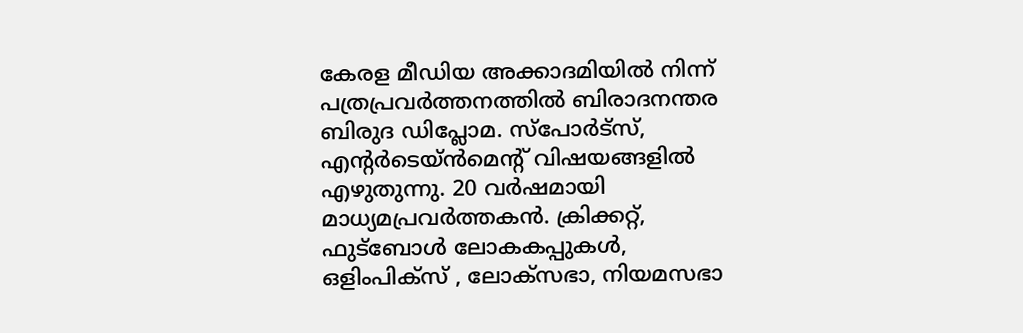കേരള മീഡിയ അക്കാദമിയില്‍ നിന്ന് പത്രപ്രവര്‍ത്തനത്തില്‍ ബിരാദനന്തര ബിരുദ ഡിപ്ലോമ. സ്പോര്‍ട്സ്, എന്‍റര്‍ടെയ്ൻമെന്‍റ് വിഷയങ്ങളില്‍ എഴുതുന്നു. 20 വര്‍ഷമായി മാധ്യമപ്രവര്‍ത്തകൻ. ക്രിക്കറ്റ്, ഫുട്ബോള്‍ ലോകകപ്പുകൾ, ഒളിംപിക്സ് , ലോക്സഭാ, നിയമസഭാ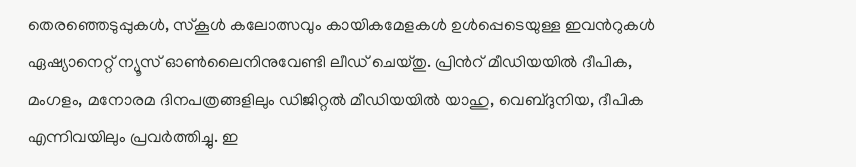തെരഞ്ഞെടുപ്പുകള്‍, സ്കൂള്‍ കലോത്സവും കായികമേളകള്‍ ഉള്‍പ്പെടെയുള്ള ഇവന്‍റുകള്‍ ഏഷ്യാനെറ്റ് ന്യൂസ് ഓണ്‍ലൈനിനുവേണ്ടി ലീഡ് ചെയ്തു. പ്രിന്‍റ് മീഡിയയില്‍ ദീപിക, മംഗളം, മനോരമ ദിനപത്രങ്ങളിലും ഡിജിറ്റൽ മീഡിയയില്‍ യാഹു, വെബ്ദുനിയ, ദീപിക എന്നിവയിലും പ്രവര്‍ത്തിച്ചു. ഇ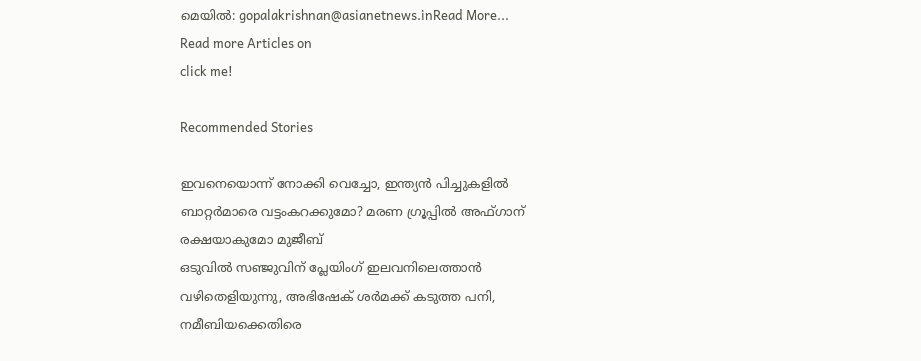മെയില്‍: gopalakrishnan@asianetnews.inRead More...
Read more Articles on
click me!

Recommended Stories

ഇവനെയൊന്ന് നോക്കി വെച്ചോ, ഇന്ത്യൻ പിച്ചുകളിൽ ബാറ്റർമാരെ വട്ടംകറക്കുമോ? മരണ ഗ്രൂപ്പിൽ അഫ്ഗാന് രക്ഷയാകുമോ മുജീബ്
ഒടുവില്‍ സഞ്ജുവിന് പ്ലേയിംഗ് ഇലവനിലെത്താൻ വഴിതെളിയുന്നു, അഭിഷേക് ശര്‍മക്ക് കടുത്ത പനി, നമീബിയക്കെതിരെ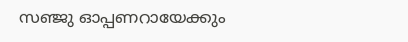സഞ്ജു ഓപ്പണറായേക്കും